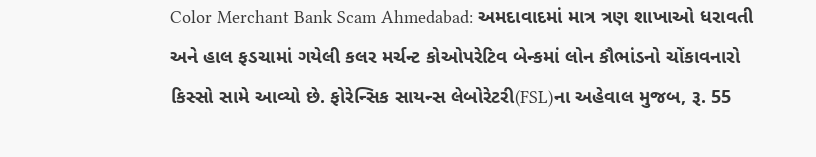Color Merchant Bank Scam Ahmedabad: અમદાવાદમાં માત્ર ત્રણ શાખાઓ ધરાવતી અને હાલ ફડચામાં ગયેલી કલર મર્ચન્ટ કોઓપરેટિવ બેન્કમાં લોન કૌભાંડનો ચોંકાવનારો કિસ્સો સામે આવ્યો છે. ફોરેન્સિક સાયન્સ લેબોરેટરી(FSL)ના અહેવાલ મુજબ, રૂ. 55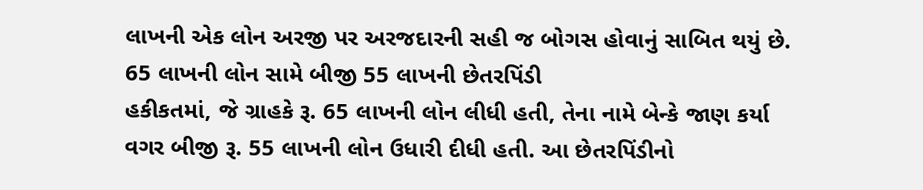લાખની એક લોન અરજી પર અરજદારની સહી જ બોગસ હોવાનું સાબિત થયું છે.
65 લાખની લોન સામે બીજી 55 લાખની છેતરપિંડી
હકીકતમાં, જે ગ્રાહકે રૂ. 65 લાખની લોન લીધી હતી, તેના નામે બેન્કે જાણ કર્યા વગર બીજી રૂ. 55 લાખની લોન ઉધારી દીધી હતી. આ છેતરપિંડીનો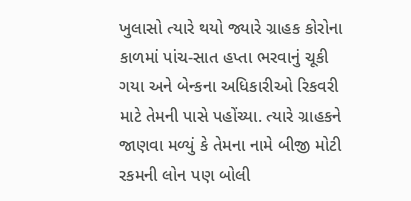ખુલાસો ત્યારે થયો જ્યારે ગ્રાહક કોરોના કાળમાં પાંચ-સાત હપ્તા ભરવાનું ચૂકી ગયા અને બેન્કના અધિકારીઓ રિકવરી માટે તેમની પાસે પહોંચ્યા. ત્યારે ગ્રાહકને જાણવા મળ્યું કે તેમના નામે બીજી મોટી રકમની લોન પણ બોલી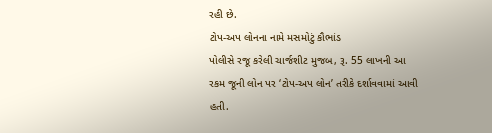રહી છે.
ટોપ-અપ લોનના નામે મસમોટું કૌભાંડ
પોલીસે રજૂ કરેલી ચાર્જશીટ મુજબ, રૂ. 55 લાખની આ રકમ જૂની લોન પર ‘ટોપ-અપ લોન’ તરીકે દર્શાવવામાં આવી હતી.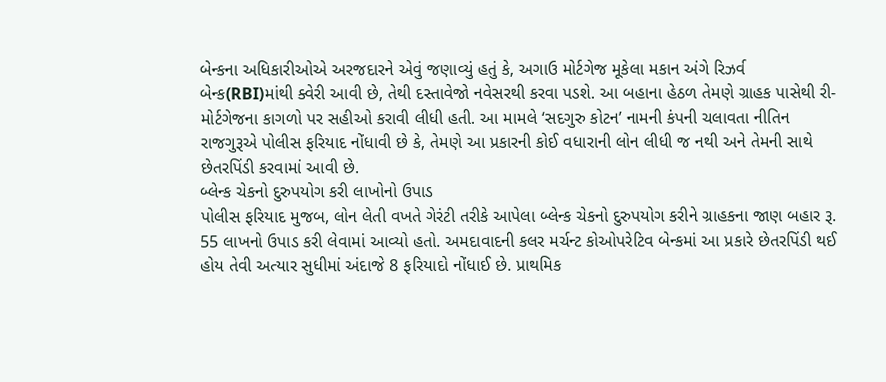બેન્કના અધિકારીઓએ અરજદારને એવું જણાવ્યું હતું કે, અગાઉ મોર્ટગેજ મૂકેલા મકાન અંગે રિઝર્વ બેન્ક(RBI)માંથી ક્વેરી આવી છે, તેથી દસ્તાવેજો નવેસરથી કરવા પડશે. આ બહાના હેઠળ તેમણે ગ્રાહક પાસેથી રી-મોર્ટગેજના કાગળો પર સહીઓ કરાવી લીધી હતી. આ મામલે ‘સદગુરુ કોટન’ નામની કંપની ચલાવતા નીતિન રાજગુરૂએ પોલીસ ફરિયાદ નોંધાવી છે કે, તેમણે આ પ્રકારની કોઈ વધારાની લોન લીધી જ નથી અને તેમની સાથે છેતરપિંડી કરવામાં આવી છે.
બ્લેન્ક ચેકનો દુરુપયોગ કરી લાખોનો ઉપાડ
પોલીસ ફરિયાદ મુજબ, લોન લેતી વખતે ગેરંટી તરીકે આપેલા બ્લેન્ક ચેકનો દુરુપયોગ કરીને ગ્રાહકના જાણ બહાર રૂ. 55 લાખનો ઉપાડ કરી લેવામાં આવ્યો હતો. અમદાવાદની કલર મર્ચન્ટ કોઓપરેટિવ બેન્કમાં આ પ્રકારે છેતરપિંડી થઈ હોય તેવી અત્યાર સુધીમાં અંદાજે 8 ફરિયાદો નોંધાઈ છે. પ્રાથમિક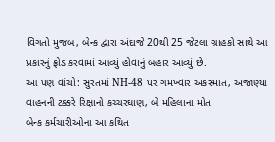વિગતો મુજબ, બેન્ક દ્વારા અંદાજે 20થી 25 જેટલા ગ્રાહકો સાથે આ પ્રકારનું ફ્રોડ કરવામાં આવ્યું હોવાનું બહાર આવ્યું છે.
આ પણ વાંચો: સુરતમાં NH-48 પર ગમખ્વાર અકસ્માત, અજાણ્યા વાહનની ટક્કરે રિક્ષાનો કચ્ચરઘાણ, બે મહિલાના મોત
બેન્ક કર્મચારીઓના આ કથિત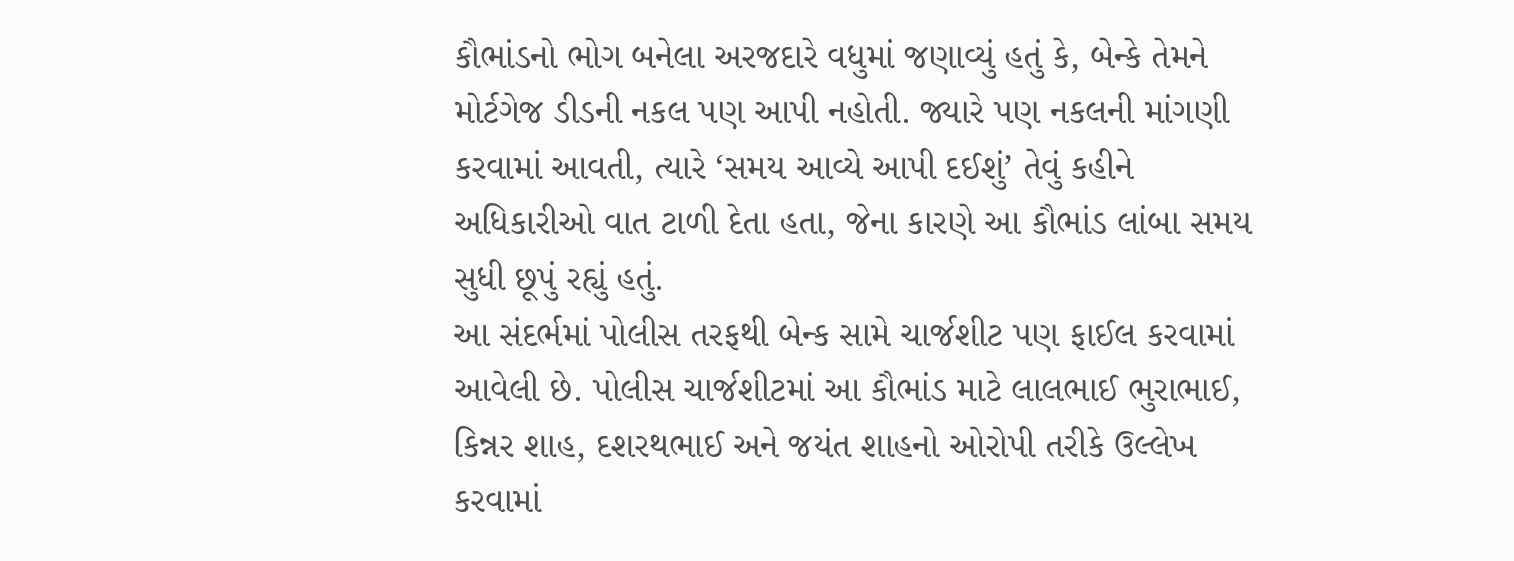કૌભાંડનો ભોગ બનેલા અરજદારે વધુમાં જણાવ્યું હતું કે, બેન્કે તેમને મોર્ટગેજ ડીડની નકલ પણ આપી નહોતી. જ્યારે પણ નકલની માંગણી કરવામાં આવતી, ત્યારે ‘સમય આવ્યે આપી દઈશું’ તેવું કહીને અધિકારીઓ વાત ટાળી દેતા હતા, જેના કારણે આ કૌભાંડ લાંબા સમય સુધી છૂપું રહ્યું હતું.
આ સંદર્ભમાં પોલીસ તરફથી બેન્ક સામે ચાર્જશીટ પણ ફાઈલ કરવામાં આવેલી છે. પોલીસ ચાર્જશીટમાં આ કૌભાંડ માટે લાલભાઈ ભુરાભાઈ, કિન્નર શાહ, દશરથભાઈ અને જયંત શાહનો ઓરોપી તરીકે ઉલ્લેખ કરવામાં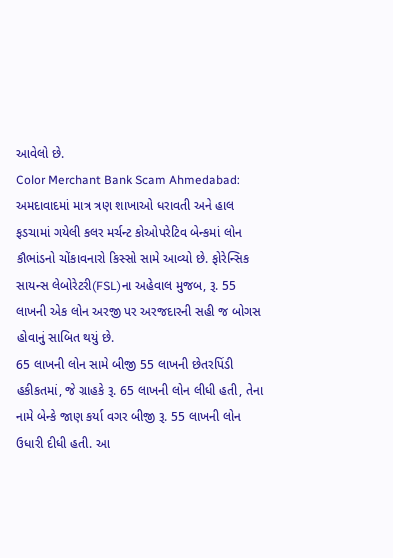આવેલો છે.
Color Merchant Bank Scam Ahmedabad: અમદાવાદમાં માત્ર ત્રણ શાખાઓ ધરાવતી અને હાલ ફડચામાં ગયેલી કલર મર્ચન્ટ કોઓપરેટિવ બેન્કમાં લોન કૌભાંડનો ચોંકાવનારો કિસ્સો સામે આવ્યો છે. ફોરેન્સિક સાયન્સ લેબોરેટરી(FSL)ના અહેવાલ મુજબ, રૂ. 55 લાખની એક લોન અરજી પર અરજદારની સહી જ બોગસ હોવાનું સાબિત થયું છે.
65 લાખની લોન સામે બીજી 55 લાખની છેતરપિંડી
હકીકતમાં, જે ગ્રાહકે રૂ. 65 લાખની લોન લીધી હતી, તેના નામે બેન્કે જાણ કર્યા વગર બીજી રૂ. 55 લાખની લોન ઉધારી દીધી હતી. આ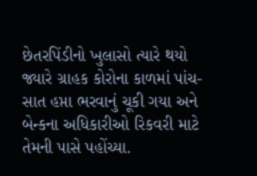છેતરપિંડીનો ખુલાસો ત્યારે થયો જ્યારે ગ્રાહક કોરોના કાળમાં પાંચ-સાત હપ્તા ભરવાનું ચૂકી ગયા અને બેન્કના અધિકારીઓ રિકવરી માટે તેમની પાસે પહોંચ્યા.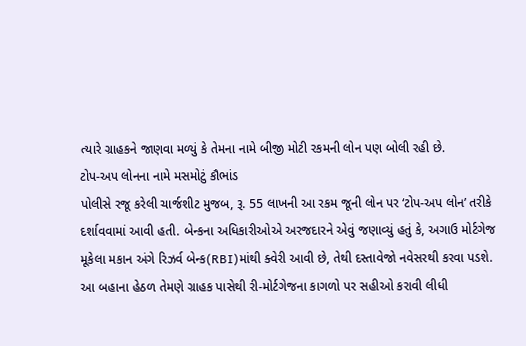ત્યારે ગ્રાહકને જાણવા મળ્યું કે તેમના નામે બીજી મોટી રકમની લોન પણ બોલી રહી છે.
ટોપ-અપ લોનના નામે મસમોટું કૌભાંડ
પોલીસે રજૂ કરેલી ચાર્જશીટ મુજબ, રૂ. 55 લાખની આ રકમ જૂની લોન પર ‘ટોપ-અપ લોન’ તરીકે દર્શાવવામાં આવી હતી. બેન્કના અધિકારીઓએ અરજદારને એવું જણાવ્યું હતું કે, અગાઉ મોર્ટગેજ મૂકેલા મકાન અંગે રિઝર્વ બેન્ક(RBI)માંથી ક્વેરી આવી છે, તેથી દસ્તાવેજો નવેસરથી કરવા પડશે. આ બહાના હેઠળ તેમણે ગ્રાહક પાસેથી રી-મોર્ટગેજના કાગળો પર સહીઓ કરાવી લીધી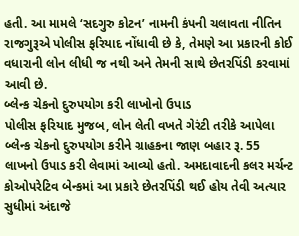હતી. આ મામલે ‘સદગુરુ કોટન’ નામની કંપની ચલાવતા નીતિન રાજગુરૂએ પોલીસ ફરિયાદ નોંધાવી છે કે, તેમણે આ પ્રકારની કોઈ વધારાની લોન લીધી જ નથી અને તેમની સાથે છેતરપિંડી કરવામાં આવી છે.
બ્લેન્ક ચેકનો દુરુપયોગ કરી લાખોનો ઉપાડ
પોલીસ ફરિયાદ મુજબ, લોન લેતી વખતે ગેરંટી તરીકે આપેલા બ્લેન્ક ચેકનો દુરુપયોગ કરીને ગ્રાહકના જાણ બહાર રૂ. 55 લાખનો ઉપાડ કરી લેવામાં આવ્યો હતો. અમદાવાદની કલર મર્ચન્ટ કોઓપરેટિવ બેન્કમાં આ પ્રકારે છેતરપિંડી થઈ હોય તેવી અત્યાર સુધીમાં અંદાજે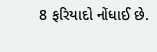8 ફરિયાદો નોંધાઈ છે.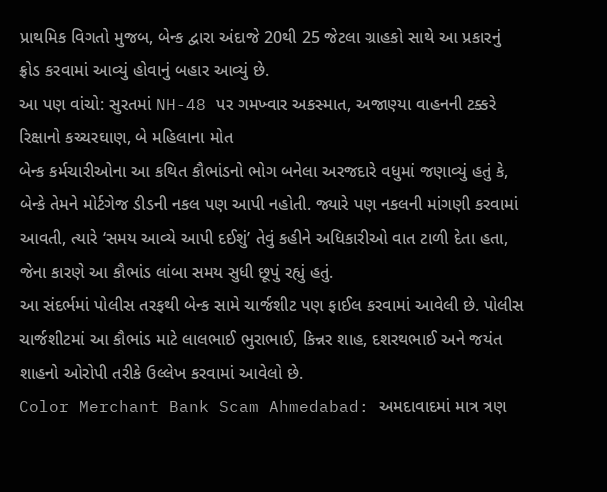પ્રાથમિક વિગતો મુજબ, બેન્ક દ્વારા અંદાજે 20થી 25 જેટલા ગ્રાહકો સાથે આ પ્રકારનું ફ્રોડ કરવામાં આવ્યું હોવાનું બહાર આવ્યું છે.
આ પણ વાંચો: સુરતમાં NH-48 પર ગમખ્વાર અકસ્માત, અજાણ્યા વાહનની ટક્કરે રિક્ષાનો કચ્ચરઘાણ, બે મહિલાના મોત
બેન્ક કર્મચારીઓના આ કથિત કૌભાંડનો ભોગ બનેલા અરજદારે વધુમાં જણાવ્યું હતું કે, બેન્કે તેમને મોર્ટગેજ ડીડની નકલ પણ આપી નહોતી. જ્યારે પણ નકલની માંગણી કરવામાં આવતી, ત્યારે ‘સમય આવ્યે આપી દઈશું’ તેવું કહીને અધિકારીઓ વાત ટાળી દેતા હતા, જેના કારણે આ કૌભાંડ લાંબા સમય સુધી છૂપું રહ્યું હતું.
આ સંદર્ભમાં પોલીસ તરફથી બેન્ક સામે ચાર્જશીટ પણ ફાઈલ કરવામાં આવેલી છે. પોલીસ ચાર્જશીટમાં આ કૌભાંડ માટે લાલભાઈ ભુરાભાઈ, કિન્નર શાહ, દશરથભાઈ અને જયંત શાહનો ઓરોપી તરીકે ઉલ્લેખ કરવામાં આવેલો છે.
Color Merchant Bank Scam Ahmedabad: અમદાવાદમાં માત્ર ત્રણ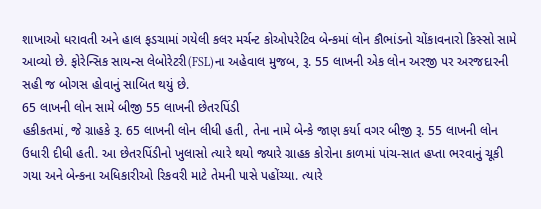શાખાઓ ધરાવતી અને હાલ ફડચામાં ગયેલી કલર મર્ચન્ટ કોઓપરેટિવ બેન્કમાં લોન કૌભાંડનો ચોંકાવનારો કિસ્સો સામે આવ્યો છે. ફોરેન્સિક સાયન્સ લેબોરેટરી(FSL)ના અહેવાલ મુજબ, રૂ. 55 લાખની એક લોન અરજી પર અરજદારની સહી જ બોગસ હોવાનું સાબિત થયું છે.
65 લાખની લોન સામે બીજી 55 લાખની છેતરપિંડી
હકીકતમાં, જે ગ્રાહકે રૂ. 65 લાખની લોન લીધી હતી, તેના નામે બેન્કે જાણ કર્યા વગર બીજી રૂ. 55 લાખની લોન ઉધારી દીધી હતી. આ છેતરપિંડીનો ખુલાસો ત્યારે થયો જ્યારે ગ્રાહક કોરોના કાળમાં પાંચ-સાત હપ્તા ભરવાનું ચૂકી ગયા અને બેન્કના અધિકારીઓ રિકવરી માટે તેમની પાસે પહોંચ્યા. ત્યારે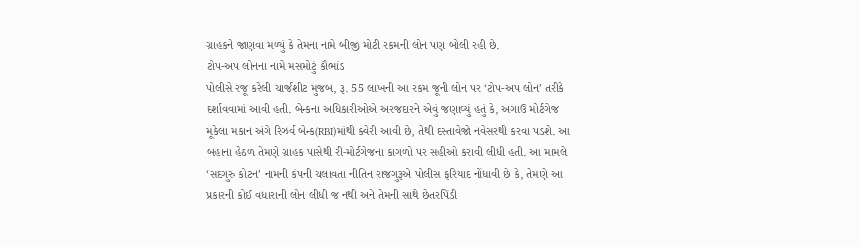ગ્રાહકને જાણવા મળ્યું કે તેમના નામે બીજી મોટી રકમની લોન પણ બોલી રહી છે.
ટોપ-અપ લોનના નામે મસમોટું કૌભાંડ
પોલીસે રજૂ કરેલી ચાર્જશીટ મુજબ, રૂ. 55 લાખની આ રકમ જૂની લોન પર ‘ટોપ-અપ લોન’ તરીકે દર્શાવવામાં આવી હતી. બેન્કના અધિકારીઓએ અરજદારને એવું જણાવ્યું હતું કે, અગાઉ મોર્ટગેજ મૂકેલા મકાન અંગે રિઝર્વ બેન્ક(RBI)માંથી ક્વેરી આવી છે, તેથી દસ્તાવેજો નવેસરથી કરવા પડશે. આ બહાના હેઠળ તેમણે ગ્રાહક પાસેથી રી-મોર્ટગેજના કાગળો પર સહીઓ કરાવી લીધી હતી. આ મામલે ‘સદગુરુ કોટન’ નામની કંપની ચલાવતા નીતિન રાજગુરૂએ પોલીસ ફરિયાદ નોંધાવી છે કે, તેમણે આ પ્રકારની કોઈ વધારાની લોન લીધી જ નથી અને તેમની સાથે છેતરપિંડી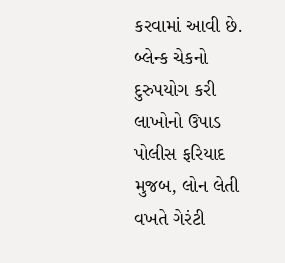કરવામાં આવી છે.
બ્લેન્ક ચેકનો દુરુપયોગ કરી લાખોનો ઉપાડ
પોલીસ ફરિયાદ મુજબ, લોન લેતી વખતે ગેરંટી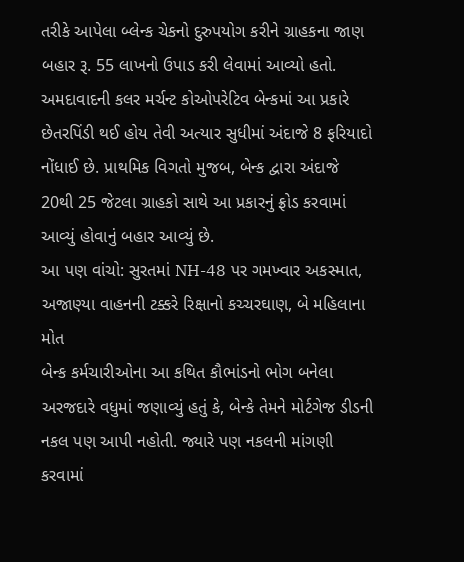તરીકે આપેલા બ્લેન્ક ચેકનો દુરુપયોગ કરીને ગ્રાહકના જાણ બહાર રૂ. 55 લાખનો ઉપાડ કરી લેવામાં આવ્યો હતો. અમદાવાદની કલર મર્ચન્ટ કોઓપરેટિવ બેન્કમાં આ પ્રકારે છેતરપિંડી થઈ હોય તેવી અત્યાર સુધીમાં અંદાજે 8 ફરિયાદો નોંધાઈ છે. પ્રાથમિક વિગતો મુજબ, બેન્ક દ્વારા અંદાજે 20થી 25 જેટલા ગ્રાહકો સાથે આ પ્રકારનું ફ્રોડ કરવામાં આવ્યું હોવાનું બહાર આવ્યું છે.
આ પણ વાંચો: સુરતમાં NH-48 પર ગમખ્વાર અકસ્માત, અજાણ્યા વાહનની ટક્કરે રિક્ષાનો કચ્ચરઘાણ, બે મહિલાના મોત
બેન્ક કર્મચારીઓના આ કથિત કૌભાંડનો ભોગ બનેલા અરજદારે વધુમાં જણાવ્યું હતું કે, બેન્કે તેમને મોર્ટગેજ ડીડની નકલ પણ આપી નહોતી. જ્યારે પણ નકલની માંગણી કરવામાં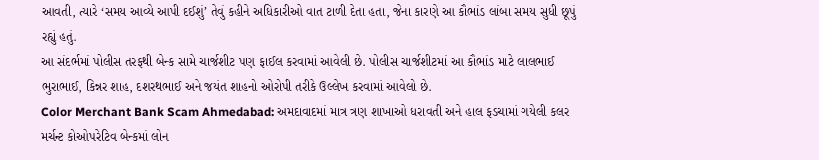આવતી, ત્યારે ‘સમય આવ્યે આપી દઈશું’ તેવું કહીને અધિકારીઓ વાત ટાળી દેતા હતા, જેના કારણે આ કૌભાંડ લાંબા સમય સુધી છૂપું રહ્યું હતું.
આ સંદર્ભમાં પોલીસ તરફથી બેન્ક સામે ચાર્જશીટ પણ ફાઈલ કરવામાં આવેલી છે. પોલીસ ચાર્જશીટમાં આ કૌભાંડ માટે લાલભાઈ ભુરાભાઈ, કિન્નર શાહ, દશરથભાઈ અને જયંત શાહનો ઓરોપી તરીકે ઉલ્લેખ કરવામાં આવેલો છે.
Color Merchant Bank Scam Ahmedabad: અમદાવાદમાં માત્ર ત્રણ શાખાઓ ધરાવતી અને હાલ ફડચામાં ગયેલી કલર મર્ચન્ટ કોઓપરેટિવ બેન્કમાં લોન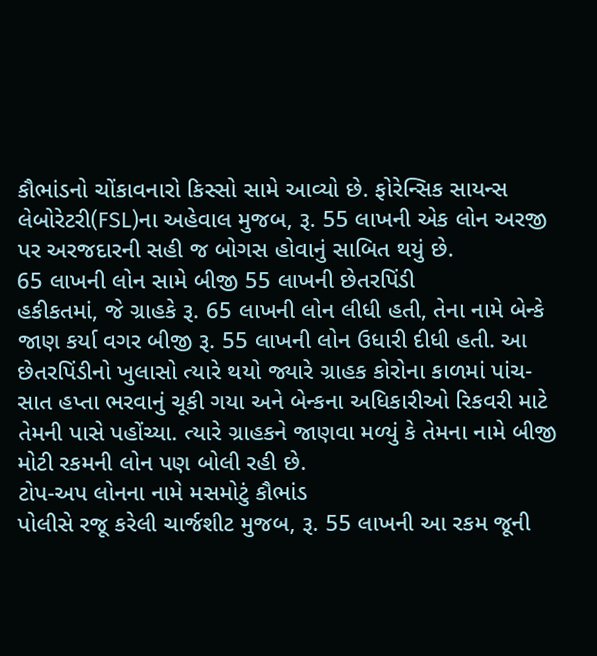કૌભાંડનો ચોંકાવનારો કિસ્સો સામે આવ્યો છે. ફોરેન્સિક સાયન્સ લેબોરેટરી(FSL)ના અહેવાલ મુજબ, રૂ. 55 લાખની એક લોન અરજી પર અરજદારની સહી જ બોગસ હોવાનું સાબિત થયું છે.
65 લાખની લોન સામે બીજી 55 લાખની છેતરપિંડી
હકીકતમાં, જે ગ્રાહકે રૂ. 65 લાખની લોન લીધી હતી, તેના નામે બેન્કે જાણ કર્યા વગર બીજી રૂ. 55 લાખની લોન ઉધારી દીધી હતી. આ છેતરપિંડીનો ખુલાસો ત્યારે થયો જ્યારે ગ્રાહક કોરોના કાળમાં પાંચ-સાત હપ્તા ભરવાનું ચૂકી ગયા અને બેન્કના અધિકારીઓ રિકવરી માટે તેમની પાસે પહોંચ્યા. ત્યારે ગ્રાહકને જાણવા મળ્યું કે તેમના નામે બીજી મોટી રકમની લોન પણ બોલી રહી છે.
ટોપ-અપ લોનના નામે મસમોટું કૌભાંડ
પોલીસે રજૂ કરેલી ચાર્જશીટ મુજબ, રૂ. 55 લાખની આ રકમ જૂની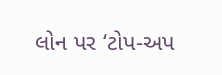લોન પર ‘ટોપ-અપ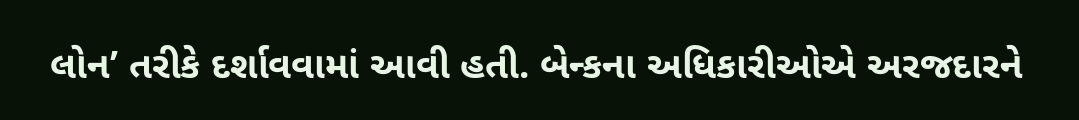લોન’ તરીકે દર્શાવવામાં આવી હતી. બેન્કના અધિકારીઓએ અરજદારને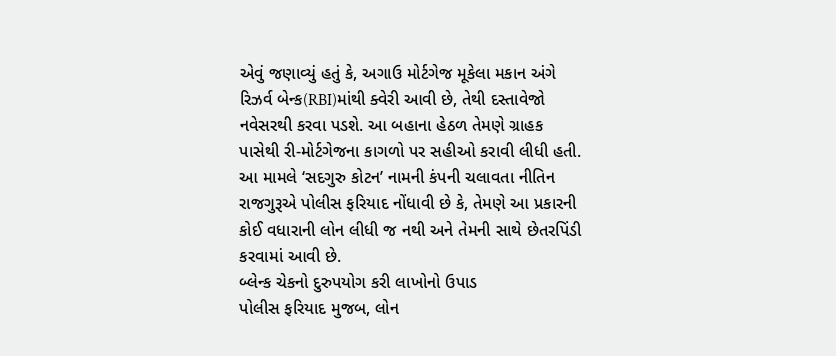એવું જણાવ્યું હતું કે, અગાઉ મોર્ટગેજ મૂકેલા મકાન અંગે રિઝર્વ બેન્ક(RBI)માંથી ક્વેરી આવી છે, તેથી દસ્તાવેજો નવેસરથી કરવા પડશે. આ બહાના હેઠળ તેમણે ગ્રાહક પાસેથી રી-મોર્ટગેજના કાગળો પર સહીઓ કરાવી લીધી હતી. આ મામલે ‘સદગુરુ કોટન’ નામની કંપની ચલાવતા નીતિન રાજગુરૂએ પોલીસ ફરિયાદ નોંધાવી છે કે, તેમણે આ પ્રકારની કોઈ વધારાની લોન લીધી જ નથી અને તેમની સાથે છેતરપિંડી કરવામાં આવી છે.
બ્લેન્ક ચેકનો દુરુપયોગ કરી લાખોનો ઉપાડ
પોલીસ ફરિયાદ મુજબ, લોન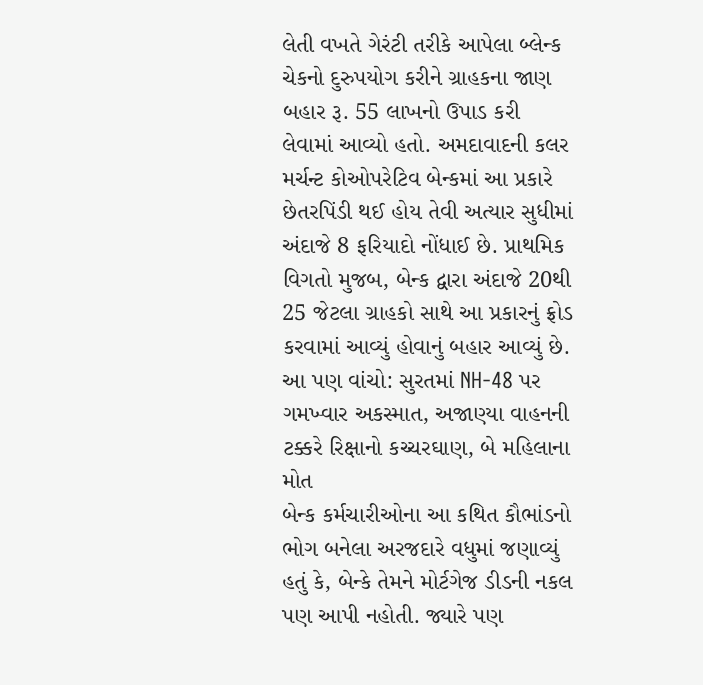લેતી વખતે ગેરંટી તરીકે આપેલા બ્લેન્ક ચેકનો દુરુપયોગ કરીને ગ્રાહકના જાણ બહાર રૂ. 55 લાખનો ઉપાડ કરી લેવામાં આવ્યો હતો. અમદાવાદની કલર મર્ચન્ટ કોઓપરેટિવ બેન્કમાં આ પ્રકારે છેતરપિંડી થઈ હોય તેવી અત્યાર સુધીમાં અંદાજે 8 ફરિયાદો નોંધાઈ છે. પ્રાથમિક વિગતો મુજબ, બેન્ક દ્વારા અંદાજે 20થી 25 જેટલા ગ્રાહકો સાથે આ પ્રકારનું ફ્રોડ કરવામાં આવ્યું હોવાનું બહાર આવ્યું છે.
આ પણ વાંચો: સુરતમાં NH-48 પર ગમખ્વાર અકસ્માત, અજાણ્યા વાહનની ટક્કરે રિક્ષાનો કચ્ચરઘાણ, બે મહિલાના મોત
બેન્ક કર્મચારીઓના આ કથિત કૌભાંડનો ભોગ બનેલા અરજદારે વધુમાં જણાવ્યું હતું કે, બેન્કે તેમને મોર્ટગેજ ડીડની નકલ પણ આપી નહોતી. જ્યારે પણ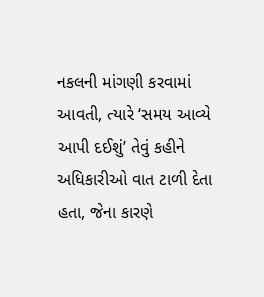નકલની માંગણી કરવામાં આવતી, ત્યારે ‘સમય આવ્યે આપી દઈશું’ તેવું કહીને અધિકારીઓ વાત ટાળી દેતા હતા, જેના કારણે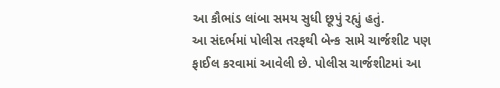આ કૌભાંડ લાંબા સમય સુધી છૂપું રહ્યું હતું.
આ સંદર્ભમાં પોલીસ તરફથી બેન્ક સામે ચાર્જશીટ પણ ફાઈલ કરવામાં આવેલી છે. પોલીસ ચાર્જશીટમાં આ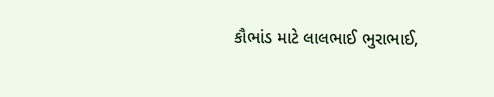કૌભાંડ માટે લાલભાઈ ભુરાભાઈ,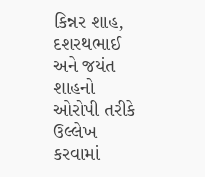કિન્નર શાહ, દશરથભાઈ અને જયંત શાહનો ઓરોપી તરીકે ઉલ્લેખ કરવામાં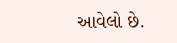આવેલો છે.